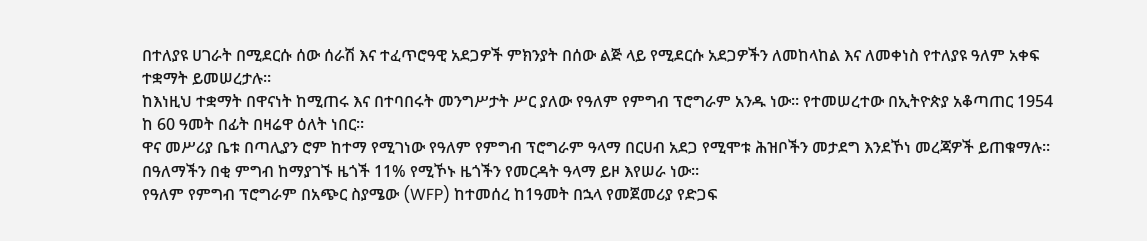በተለያዩ ሀገራት በሚደርሱ ሰው ሰራሽ እና ተፈጥሮዓዊ አደጋዎች ምክንያት በሰው ልጅ ላይ የሚደርሱ አደጋዎችን ለመከላከል እና ለመቀነስ የተለያዩ ዓለም አቀፍ ተቋማት ይመሠረታሉ።
ከእነዚህ ተቋማት በዋናነት ከሚጠሩ እና በተባበሩት መንግሥታት ሥር ያለው የዓለም የምግብ ፕሮግራም አንዱ ነው። የተመሠረተው በኢትዮጵያ አቆጣጠር 1954 ከ 60 ዓመት በፊት በዛሬዋ ዕለት ነበር።
ዋና መሥሪያ ቤቱ በጣሊያን ሮም ከተማ የሚገነው የዓለም የምግብ ፕሮግራም ዓላማ በርሀብ አደጋ የሚሞቱ ሕዝቦችን መታደግ እንደኾነ መረጃዎች ይጠቁማሉ። በዓለማችን በቂ ምግብ ከማያገኙ ዜጎች 11% የሚኾኑ ዜጎችን የመርዳት ዓላማ ይዞ እየሠራ ነው።
የዓለም የምግብ ፕሮግራም በአጭር ስያሜው (WFP) ከተመሰረ ከ1ዓመት በኋላ የመጀመሪያ የድጋፍ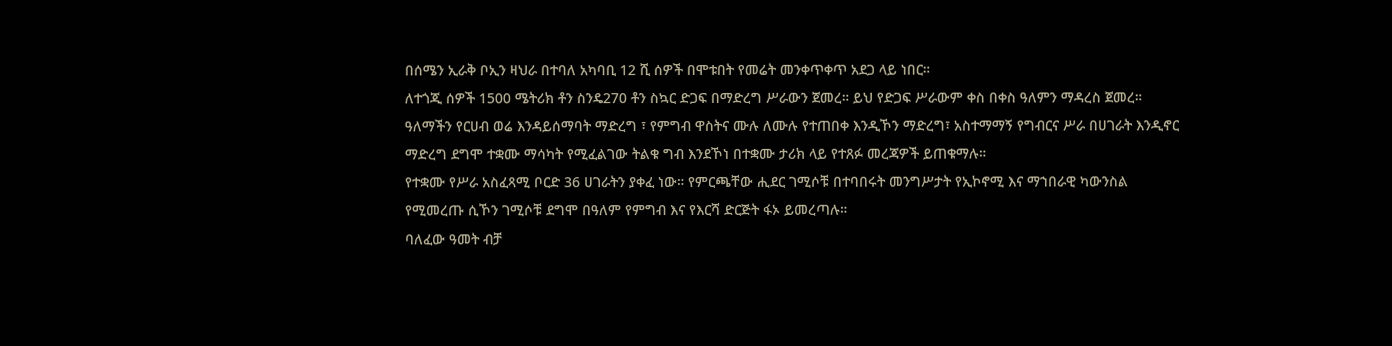በሰሜን ኢራቅ ቦኢን ዛህራ በተባለ አካባቢ 12 ሺ ሰዎች በሞቱበት የመሬት መንቀጥቀጥ አደጋ ላይ ነበር።
ለተጎጂ ሰዎች 1500 ሜትሪክ ቶን ስንዴ270 ቶን ስኳር ድጋፍ በማድረግ ሥራውን ጀመረ። ይህ የድጋፍ ሥራውም ቀስ በቀስ ዓለምን ማዳረስ ጀመረ።
ዓለማችን የርሀብ ወሬ እንዳይሰማባት ማድረግ ፣ የምግብ ዋስትና ሙሉ ለሙሉ የተጠበቀ እንዲኾን ማድረግ፣ አስተማማኝ የግብርና ሥራ በሀገራት እንዲኖር ማድረግ ደግሞ ተቋሙ ማሳካት የሚፈልገው ትልቁ ግብ እንደኾነ በተቋሙ ታሪክ ላይ የተጸፉ መረጃዎች ይጠቁማሉ።
የተቋሙ የሥራ አስፈጻሚ ቦርድ 36 ሀገራትን ያቀፈ ነው። የምርጫቸው ሒደር ገሚሶቹ በተባበሩት መንግሥታት የኢኮኖሚ እና ማኀበራዊ ካውንስል የሚመረጡ ሲኾን ገሚሶቹ ደግሞ በዓለም የምግብ እና የእርሻ ድርጅት ፋኦ ይመረጣሉ።
ባለፈው ዓመት ብቻ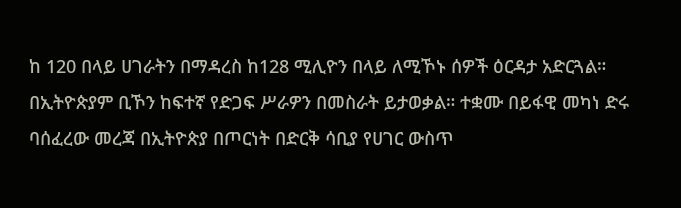ከ 120 በላይ ሀገራትን በማዳረስ ከ128 ሚሊዮን በላይ ለሚኾኑ ሰዎች ዕርዳታ አድርጓል። በኢትዮጵያም ቢኾን ከፍተኛ የድጋፍ ሥራዎን በመስራት ይታወቃል። ተቋሙ በይፋዊ መካነ ድሩ ባሰፈረው መረጃ በኢትዮጵያ በጦርነት በድርቅ ሳቢያ የሀገር ውስጥ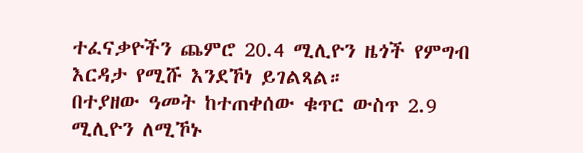ተፈናቃዮችን ጨምሮ 20.4 ሚሊዮን ዜጎች የምግብ እርዳታ የሚሹ እንደኾነ ይገልጻል።
በተያዘው ዓመት ከተጠቀሰው ቁጥር ውስጥ 2.9 ሚሊዮን ለሚኾኑ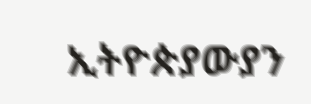ኢትዮጵያውያን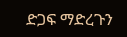ድጋፍ ማድረጉን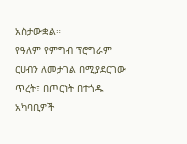አስታውቋል።
የዓለም የምግብ ፕሮግራም ርሀብን ለመታገል በሚያደርገው ጥረት፣ በጦርነት በተጎዱ አካባቢዎች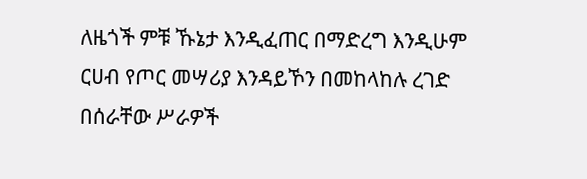ለዜጎች ምቹ ኹኔታ እንዲፈጠር በማድረግ እንዲሁም ርሀብ የጦር መሣሪያ እንዳይኾን በመከላከሉ ረገድ በሰራቸው ሥራዎች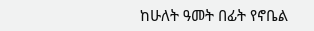ከሁለት ዓመት በፊት የኖቤል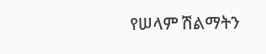የሠላም ሽልማትን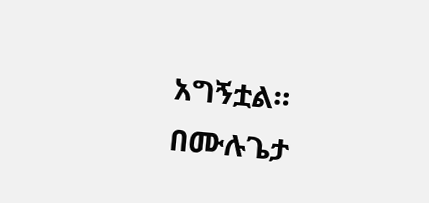አግኝቷል።
በሙሉጌታ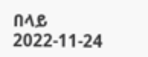በላይ
2022-11-24